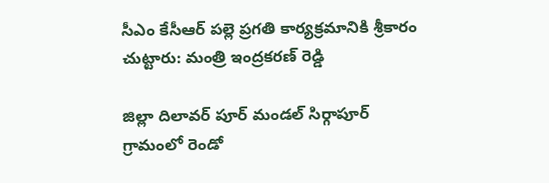సీఎం కేసీఆర్ పల్లె ప్రగతి కార్య‌క్ర‌మానికి శ్రీకారం చుట్టారు: మంత్రి ఇంద్రకరణ్ రెడ్డి

జిల్లా దిలావర్ పూర్ మండల్ సిర్గాపూర్ గ్రామంలో రెండో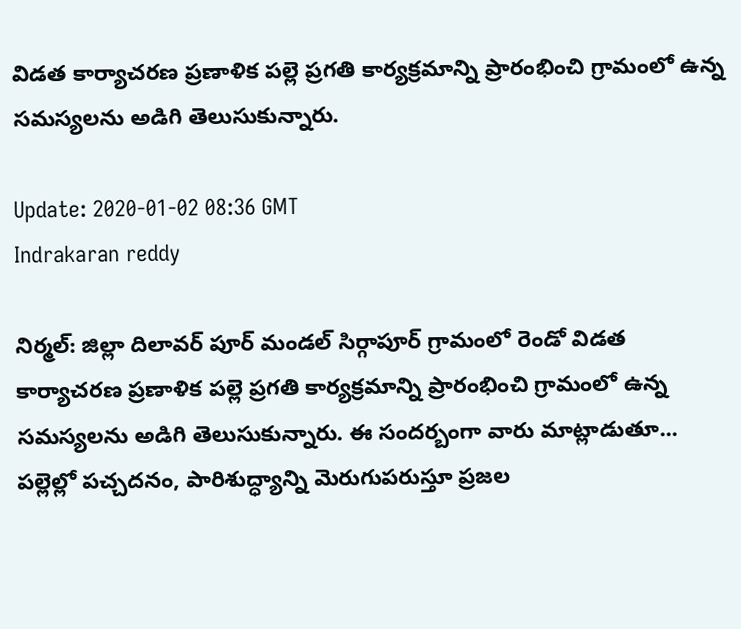విడత కార్యాచరణ ప్రణాళిక పల్లె ప్రగతి కార్యక్రమాన్ని ప్రారంభించి గ్రామంలో ఉన్న సమస్యలను అడిగి తెలుసుకున్నారు.

Update: 2020-01-02 08:36 GMT
Indrakaran reddy

నిర్మల్: జిల్లా దిలావర్ పూర్ మండల్ సిర్గాపూర్ గ్రామంలో రెండో విడత కార్యాచరణ ప్రణాళిక పల్లె ప్రగతి కార్యక్రమాన్ని ప్రారంభించి గ్రామంలో ఉన్న సమస్యలను అడిగి తెలుసుకున్నారు. ఈ సంద‌ర్బంగా వారు మాట్లాడుతూ... పల్లెల్లో పచ్చదనం, పారిశుద్ధ్యాన్ని మెరుగుపరుస్తూ ప్రజల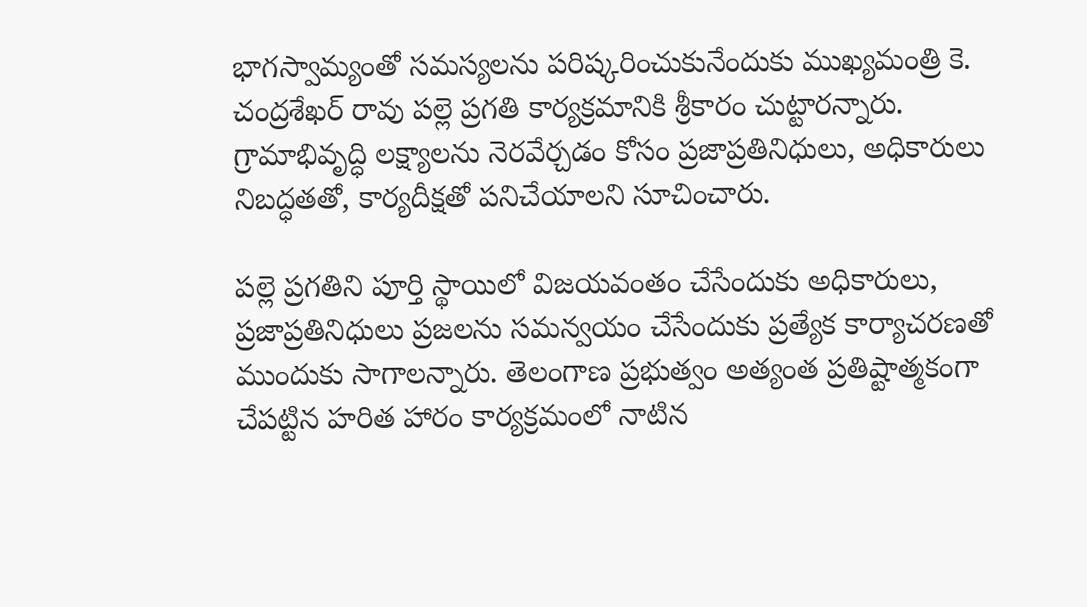భాగస్వామ్యంతో సమస్యలను పరిష్కరించుకునేందుకు ముఖ్య‌మంత్రి కె. చంద్ర‌శేఖ‌ర్ రావు పల్లె ప్రగతి కార్య‌క్ర‌మానికి శ్రీకారం చుట్టార‌న్నారు. గ్రామాభివృద్ధి లక్ష్యాలను నెరవేర్చడం కోసం ప్రజాప్రతినిధులు, అధికారులు నిబద్ధతతో, కార్యదీక్షతో పనిచేయాల‌ని సూచించారు.

పల్లె ప్రగతిని పూర్తి స్థాయిలో విజయవంతం చేసేందుకు అధికారులు, ప్రజాప్రతినిధులు ప్రజలను సమన్వయం చేసేందుకు ప్రత్యేక కార్యాచరణతో ముందుకు సాగాలన్నారు. తెలంగాణ ప్ర‌భుత్వం అత్యంత ప్ర‌తిష్టాత్మ‌కంగా చేప‌ట్టిన హ‌రిత హారం కార్య‌క్ర‌మంలో నాటిన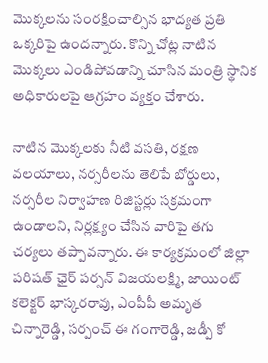మొక్క‌ల‌ను సంర‌క్షించాల్సిన భాద్య‌త ప్ర‌తి ఒక్క‌రిపై ఉంద‌న్నారు. కొన్ని చోట్ల నాటిన మొక్కలు ఎండిపోవ‌డాన్ని చూసిన మంత్రి స్థానిక అధికారుల‌పై ఆగ్ర‌హం వ్య‌క్తం చేశారు.

నాటిన మొక్కలకు నీటి వసతి, రక్షణ వలయాలు, నర్సరీలను తెలిపే బోర్డులు, నర్సరీల నిర్వాహణ రిజిస్టర్లు సక్రమంగా ఉండాలని, నిర్ల‌క్ష్యం చేసిన వారిపై తగు చర్యలు త‌ప్పావ‌న్నారు. ఈ కార్య‌క్ర‌మంలో జిల్లా పరిషత్ ఛైర్ పర్సన్ విజయల‌క్ష్మి, జాయింట్ కలెక్టర్ భాస్కరరావు, ఎంపీపీ అమృత చిన్నారెడ్డి, సర్పంచ్ ఈ గంగారెడ్డి, జడ్పీ కో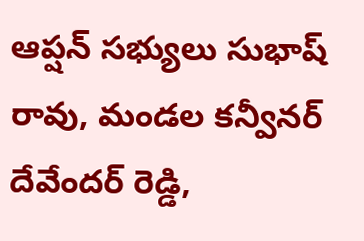ఆప్షన్ స‌భ్యులు సుభాష్ రావు, మండల కన్వీనర్ దేవేందర్ రెడ్డి,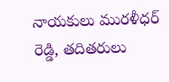నాయకులు మురళీధర్ రెడ్డి, తదితరులు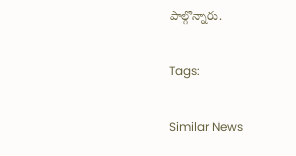పాల్గొన్నారు.

Tags:

Similar News